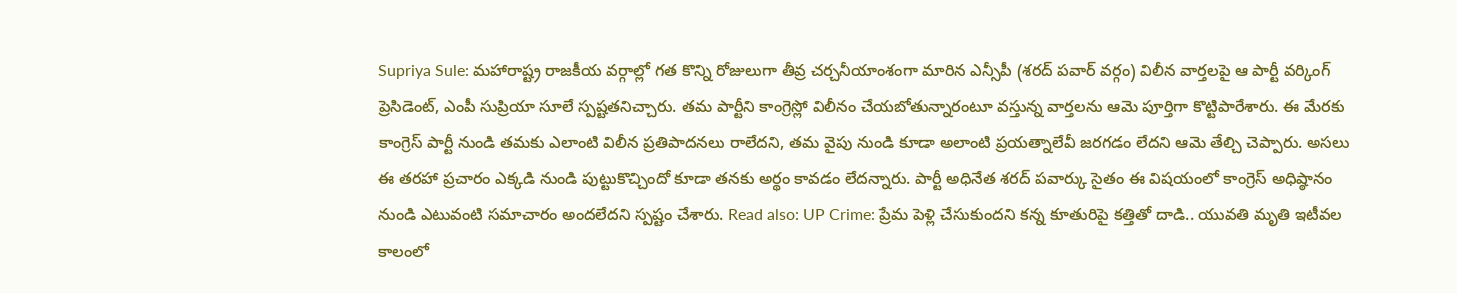Supriya Sule: మహారాష్ట్ర రాజకీయ వర్గాల్లో గత కొన్ని రోజులుగా తీవ్ర చర్చనీయాంశంగా మారిన ఎన్సీపీ (శరద్ పవార్ వర్గం) విలీన వార్తలపై ఆ పార్టీ వర్కింగ్ ప్రెసిడెంట్, ఎంపీ సుప్రియా సూలే స్పష్టతనిచ్చారు. తమ పార్టీని కాంగ్రెస్లో విలీనం చేయబోతున్నారంటూ వస్తున్న వార్తలను ఆమె పూర్తిగా కొట్టిపారేశారు. ఈ మేరకు కాంగ్రెస్ పార్టీ నుండి తమకు ఎలాంటి విలీన ప్రతిపాదనలు రాలేదని, తమ వైపు నుండి కూడా అలాంటి ప్రయత్నాలేవీ జరగడం లేదని ఆమె తేల్చి చెప్పారు. అసలు ఈ తరహా ప్రచారం ఎక్కడి నుండి పుట్టుకొచ్చిందో కూడా తనకు అర్థం కావడం లేదన్నారు. పార్టీ అధినేత శరద్ పవార్కు సైతం ఈ విషయంలో కాంగ్రెస్ అధిష్ఠానం నుండి ఎటువంటి సమాచారం అందలేదని స్పష్టం చేశారు. Read also: UP Crime: ప్రేమ పెళ్లి చేసుకుందని కన్న కూతురిపై కత్తితో దాడి.. యువతి మృతి ఇటీవల కాలంలో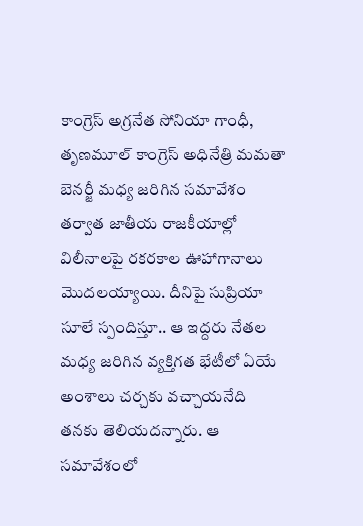కాంగ్రెస్ అగ్రనేత సోనియా గాంధీ, తృణమూల్ కాంగ్రెస్ అధినేత్రి మమతా బెనర్జీ మధ్య జరిగిన సమావేశం తర్వాత జాతీయ రాజకీయాల్లో విలీనాలపై రకరకాల ఊహాగానాలు మొదలయ్యాయి. దీనిపై సుప్రియా సూలే స్పందిస్తూ.. ఆ ఇద్దరు నేతల మధ్య జరిగిన వ్యక్తిగత భేటీలో ఏయే అంశాలు చర్చకు వచ్చాయనేది తనకు తెలియదన్నారు. ఆ సమావేశంలో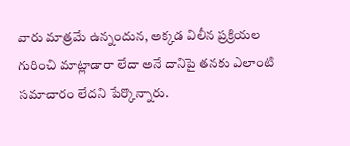వారు మాత్రమే ఉన్నందున, అక్కడ విలీన ప్రక్రియల గురించి మాట్లాడారా లేదా అనే దానిపై తనకు ఎలాంటి సమాచారం లేదని పేర్కొన్నారు.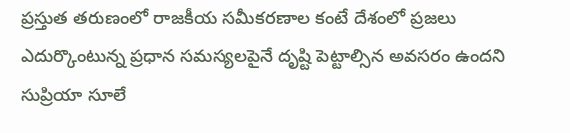ప్రస్తుత తరుణంలో రాజకీయ సమీకరణాల కంటే దేశంలో ప్రజలు ఎదుర్కొంటున్న ప్రధాన సమస్యలపైనే దృష్టి పెట్టాల్సిన అవసరం ఉందని సుప్రియా సూలే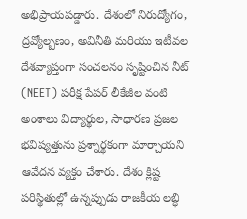అభిప్రాయపడ్డారు. దేశంలో నిరుద్యోగం, ద్రవ్యోల్బణం, అవినీతి మరియు ఇటీవల దేశవ్యాప్తంగా సంచలనం సృష్టించిన నీట్ (NEET) పరీక్ష పేపర్ లీకేజీల వంటి అంశాలు విద్యార్థుల, సాధారణ ప్రజల భవిష్యత్తును ప్రశ్నార్థకంగా మార్చాయని ఆవేదన వ్యక్తం చేశారు. దేశం క్లిష్ట పరిస్థితుల్లో ఉన్నప్పుడు రాజకీయ లబ్ధి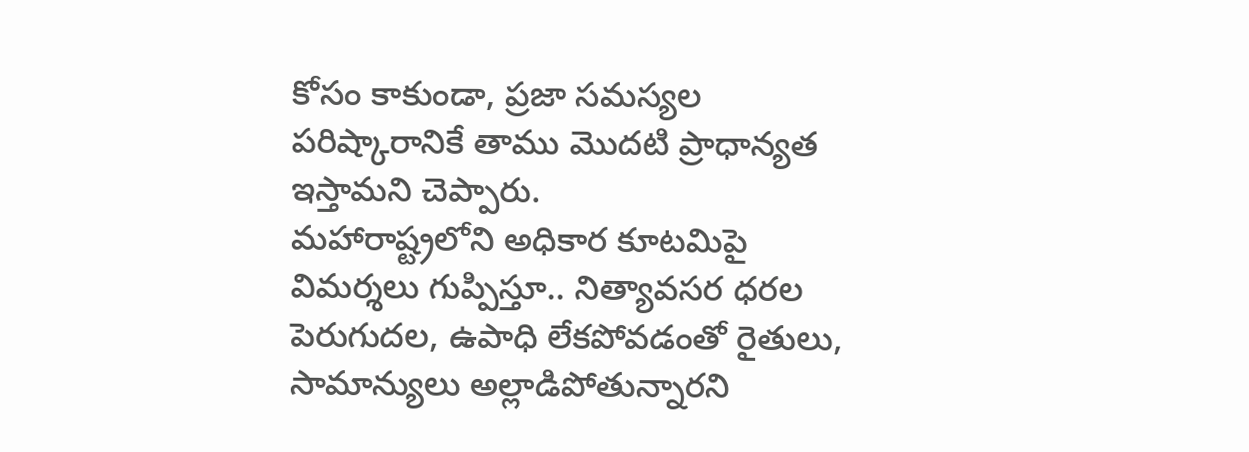కోసం కాకుండా, ప్రజా సమస్యల పరిష్కారానికే తాము మొదటి ప్రాధాన్యత ఇస్తామని చెప్పారు.
మహారాష్ట్రలోని అధికార కూటమిపై విమర్శలు గుప్పిస్తూ.. నిత్యావసర ధరల పెరుగుదల, ఉపాధి లేకపోవడంతో రైతులు, సామాన్యులు అల్లాడిపోతున్నారని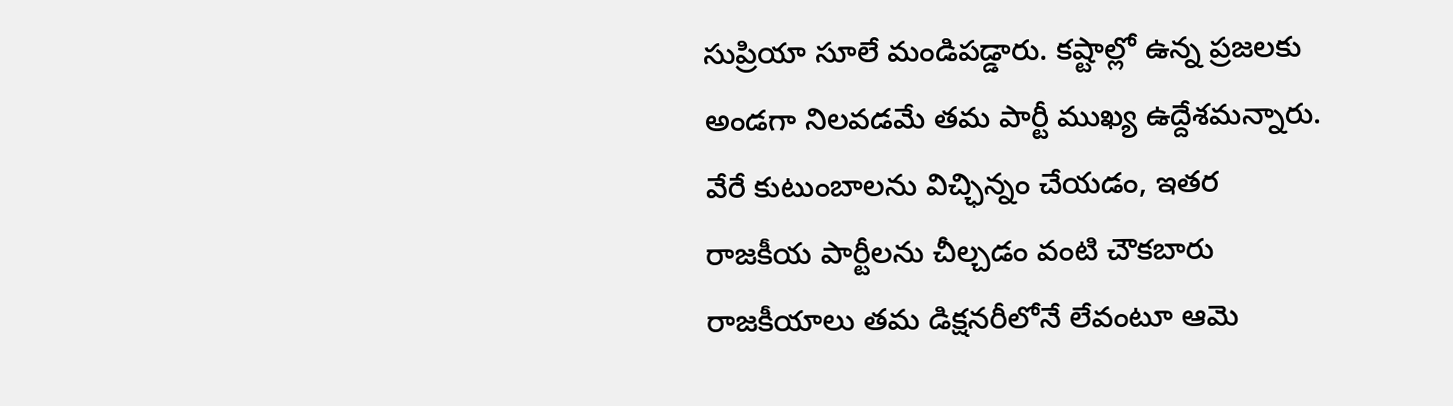సుప్రియా సూలే మండిపడ్డారు. కష్టాల్లో ఉన్న ప్రజలకు అండగా నిలవడమే తమ పార్టీ ముఖ్య ఉద్దేశమన్నారు. వేరే కుటుంబాలను విచ్ఛిన్నం చేయడం, ఇతర రాజకీయ పార్టీలను చీల్చడం వంటి చౌకబారు రాజకీయాలు తమ డిక్షనరీలోనే లేవంటూ ఆమె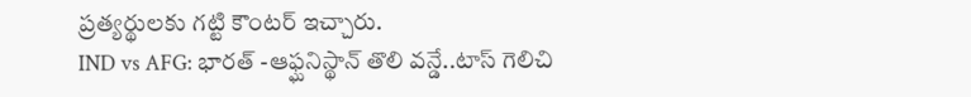ప్రత్యర్థులకు గట్టి కౌంటర్ ఇచ్చారు.
IND vs AFG: భారత్ -ఆఫ్ఘనిస్థాన్ తొలి వన్డే..టాస్ గెలిచి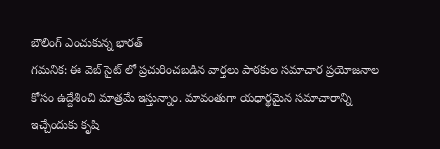బౌలింగ్ ఎంచుకున్న భారత్
గమనిక: ఈ వెబ్ సైట్ లో ప్రచురించబడిన వార్తలు పాఠకుల సమాచార ప్రయోజనాల కోసం ఉద్దేశించి మాత్రమే ఇస్తున్నాం. మావంతుగా యధార్థమైన సమాచారాన్ని ఇచ్చేందుకు కృషి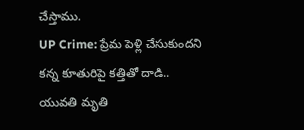చేస్తాము.
UP Crime: ప్రేమ పెళ్లి చేసుకుందని కన్న కూతురిపై కత్తితో దాడి.. యువతి మృతి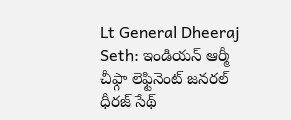Lt General Dheeraj Seth: ఇండియన్ ఆర్మీ చీఫ్గా లెఫ్టినెంట్ జనరల్ ధీరజ్ సేథ్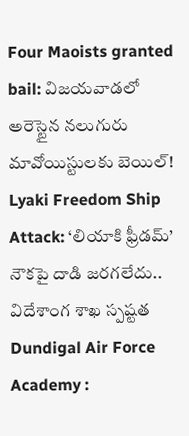Four Maoists granted bail: విజయవాడలో అరెస్టైన నలుగురు మావోయిస్టులకు బెయిల్!
Lyaki Freedom Ship Attack: ‘లియాకి ఫ్రీడమ్’ నౌకపై దాడి జరగలేదు.. విదేశాంగ శాఖ స్పష్టత
Dundigal Air Force Academy :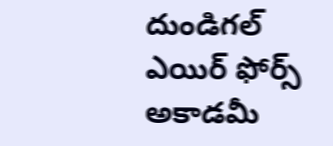దుండిగల్ ఎయిర్ ఫోర్స్ అకాడమీ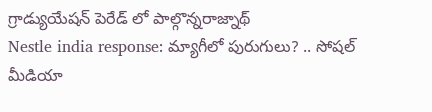గ్రాడ్యుయేషన్ పెరేడ్ లో పాల్గొన్నరాజ్నాథ్
Nestle india response: మ్యాగీలో పురుగులు? .. సోషల్ మీడియా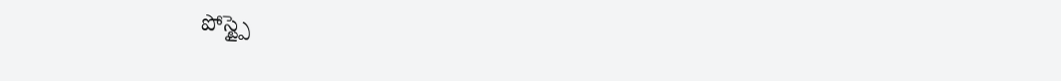పోస్ట్పై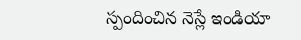స్పందించిన నెస్లే ఇండియా